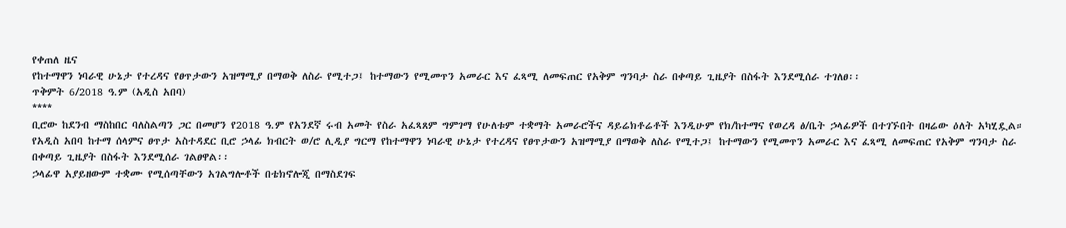የቀጠለ ዜና
የከተማዋን ነባራዊ ሁኔታ የተረዳና የፀጥታውን አዝማሚያ በማወቅ ለስራ የሚተጋ፤ ከተማውን የሚመጥን አመራር እና ፈጻሚ ለመፍጠር የአቅም ግንባታ ስራ በቀጣይ ጊዜያት በስፋት እንደሚሰራ ተገለፀ፡፡
ጥቅምት 6/2018 ዓ.ም (አዲስ አበባ)
****
ቢሮው ከደንብ ማስከበር ባለስልጣን ጋር በመሆን የ2018 ዓ.ም የአንደኛ ሩብ አመት የስራ አፈጻጸም ግምገማ የሁለቱም ተቋማት አመራሮችና ዳይሬክቶሬቶች እንዲሁም የክ/ከተማና የወረዳ ፅ/ቤት ኃላፊዎች በተገኙበት በዛሬው ዕለት አካሂዷል።
የአዲስ አበባ ከተማ ሰላምና ፀጥታ አስተዳደር ቢሮ ኃላፊ ክብርት ወ/ሮ ሊዲያ ግርማ የከተማዋን ነባራዊ ሁኔታ የተረዳና የፀጥታውን አዝማሚያ በማወቅ ለስራ የሚተጋ፤ ከተማውን የሚመጥን አመራር እና ፈጻሚ ለመፍጠር የአቅም ግንባታ ስራ በቀጣይ ጊዜያት በስፋት እንደሚሰራ ገልፀዋል፡፡
ኃላፊዋ አያይዘውም ተቋሙ የሚሰጣቸውን አገልግሎቶች በቴክኖሎጂ በማስደገፍ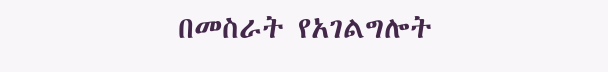በመስራት የአገልግሎት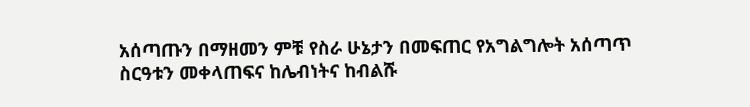አሰጣጡን በማዘመን ምቹ የስራ ሁኔታን በመፍጠር የአግልግሎት አሰጣጥ ስርዓቱን መቀላጠፍና ከሌብነትና ከብልሹ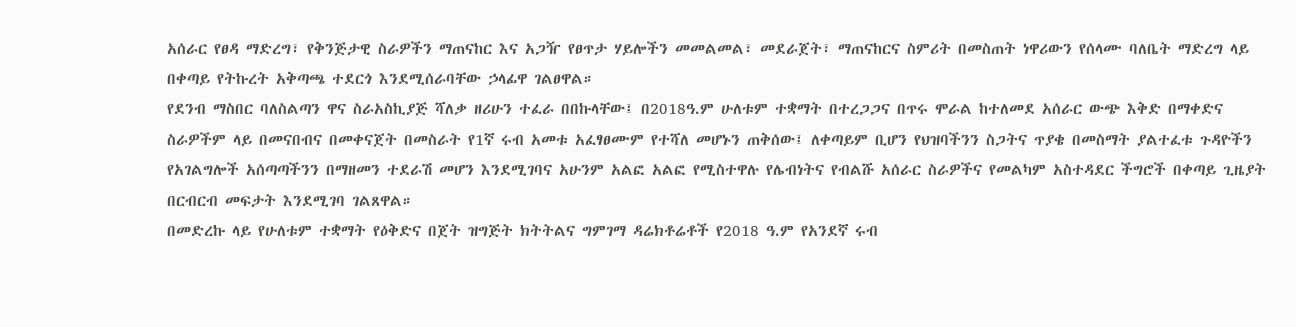አሰራር የፀዳ ማድረግ፣ የቅንጅታዊ ስራዎችን ማጠናከር እና አጋዥ የፀጥታ ሃይሎችን መመልመል፣ መደራጀት፣ ማጠናከርና ስምሪት በመስጠት ነዋሪውን የሰላሙ ባለቤት ማድረግ ላይ በቀጣይ የትኩረት አቅጣጫ ተደርጎ እንደሚሰራባቸው ኃላፊዋ ገልፀዋል።
የደንብ ማስበር ባለስልጣን ዋና ስራአስኪያጅ ሻለቃ ዘሪሁን ተፈራ በበኩላቸው፤ በ2018ዓ.ም ሁለቱም ተቋማት በተረጋጋና በጥሩ ሞራል ከተለመደ አሰራር ውጭ እቅድ በማቀድና ስራዎችም ላይ በመናበብና በመቀናጀት በመስራት የ1ኛ ሩብ አመቱ አፈፃፀሙም የተሻለ መሆኑን ጠቅሰው፤ ለቀጣይም ቢሆን የህዝባችንን ስጋትና ጥያቄ በመስማት ያልተፈቱ ጉዳዮችን የአገልግሎች አሰጣጣችንን በማዘመን ተደራሽ መሆን እንደሚገባና አሁንም አልፎ አልፎ የሚስተዋሉ የሌብነትና የብልሹ አሰራር ስራዎችና የመልካም አስተዳደር ችግሮች በቀጣይ ጊዜያት በርብርብ መፍታት እንደሚገባ ገልጸዋል።
በመድረኩ ላይ የሁለቱም ተቋማት የዕቅድና በጀት ዝግጅት ክትትልና ግምገማ ዳሬክቶሬቶች የ2018 ዓ.ም የአንደኛ ሩብ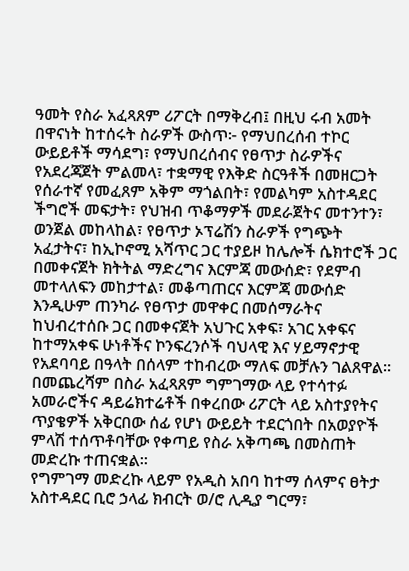ዓመት የስራ አፈጻጸም ሪፖርት በማቅረብ፤ በዚህ ሩብ አመት በዋናነት ከተሰሩት ስራዎች ውስጥ፦ የማህበረሰብ ተኮር ውይይቶች ማሳደግ፣ የማህበረሰብና የፀጥታ ስራዎችና የአደረጃጀት ምልመላ፣ ተቋማዊ የእቅድ ስርዓቶች በመዘርጋት የሰራተኛ የመፈጸም አቅም ማጎልበት፣ የመልካም አስተዳደር ችግሮች መፍታት፣ የህዝብ ጥቆማዎች መደራጀትና መተንተን፣ ወንጀል መከላከል፣ የፀጥታ ኦፕሬሽን ስራዎች የግጭት አፈታትና፣ ከኢኮኖሚ አሻጥር ጋር ተያይዞ ከሌሎች ሴክተሮች ጋር በመቀናጀት ክትትል ማድረግና እርምጃ መውሰድ፣ የደምብ መተላለፍን መከታተል፣ መቆጣጠርና እርምጃ መውሰድ እንዲሁም ጠንካራ የፀጥታ መዋቀር በመሰማራትና ከህብረተሰቡ ጋር በመቀናጀት አህጉር አቀፍ፣ አገር አቀፍና ከተማአቀፍ ሁነቶችና ኮንፍረንሶች ባህላዊ እና ሃይማኖታዊ የአደባባይ በዓላት በሰላም ተከብረው ማለፍ መቻሉን ገልጸዋል።
በመጨረሻም በስራ አፈጻጸም ግምገማው ላይ የተሳተፉ አመራሮችና ዳይሬክተሬቶች በቀረበው ሪፖርት ላይ አስተያየትና ጥያቄዎች አቅርበው ሰፊ የሆነ ውይይት ተደርጎበት በአወያዮች ምላሽ ተሰጥቶባቸው የቀጣይ የስራ አቅጣጫ በመስጠት መድረኩ ተጠናቋል።
የግምገማ መድረኩ ላይም የአዲስ አበባ ከተማ ሰላምና ፀትታ አስተዳደር ቢሮ ኃላፊ ክብርት ወ/ሮ ሊዲያ ግርማ፣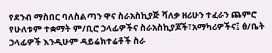የደንብ ማስበር ባለስልጣን ዋና ስራአስኪያጅ ሻለቃ ዘሪሁን ተፈራን ጨምሮ የሁለቱም ተቋማት ም/ቢሮ ኃላፊዎችና ስራአስኪያጆች፣አማካሪዎችና፤ ፅ/ቤት ኃላፊዎች እንዲሁም ዳይሬክተሬቶች ስራ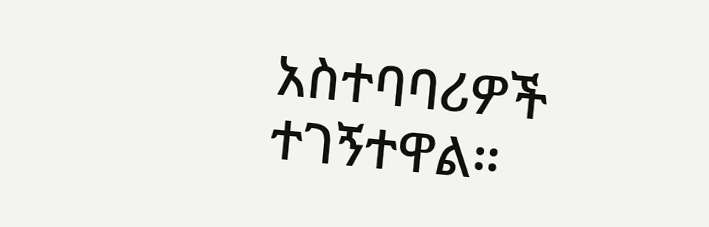አስተባባሪዎች ተገኝተዋል።